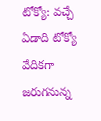టోక్యో: వచ్చే ఏడాది టోక్యో వేదికగా జరుగనున్న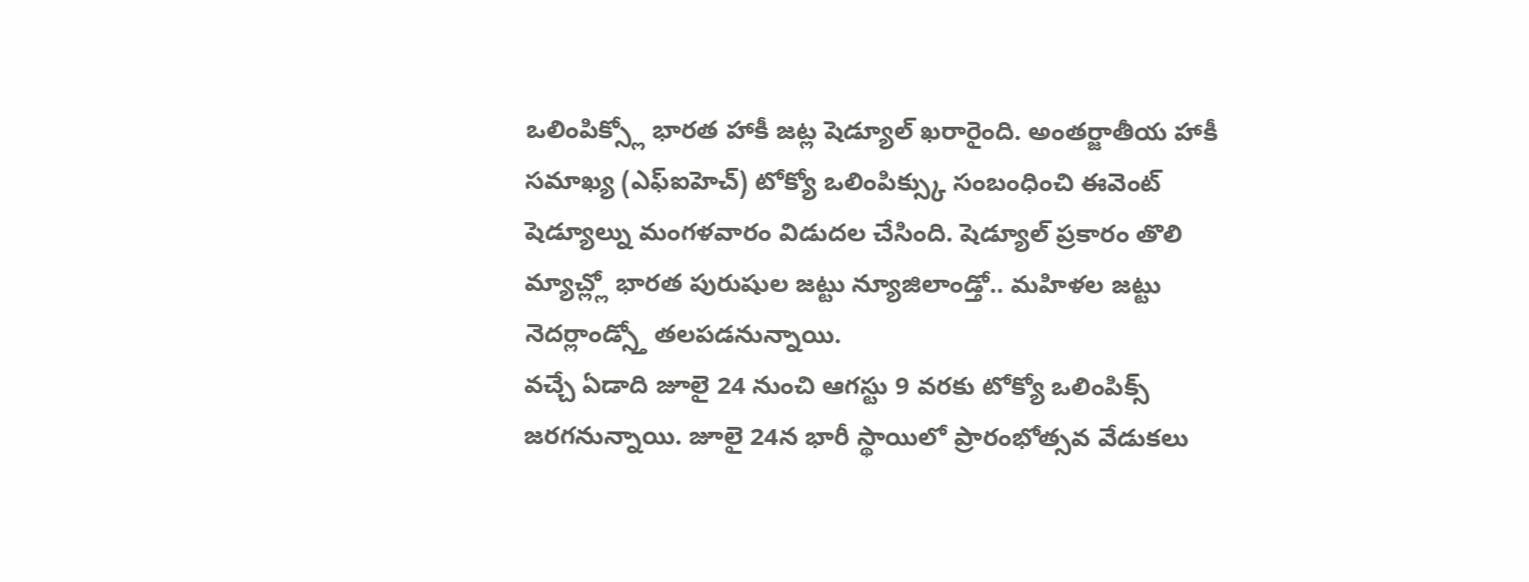ఒలింపిక్స్లో భారత హాకీ జట్ల షెడ్యూల్ ఖరారైంది. అంతర్జాతీయ హాకీ సమాఖ్య (ఎఫ్ఐహెచ్) టోక్యో ఒలింపిక్స్కు సంబంధించి ఈవెంట్ షెడ్యూల్ను మంగళవారం విడుదల చేసింది. షెడ్యూల్ ప్రకారం తొలి మ్యాచ్ల్లో భారత పురుషుల జట్టు న్యూజిలాండ్తో.. మహిళల జట్టు నెదర్లాండ్స్తో తలపడనున్నాయి.
వచ్చే ఏడాది జూలై 24 నుంచి ఆగస్టు 9 వరకు టోక్యో ఒలింపిక్స్ జరగనున్నాయి. జూలై 24న భారీ స్థాయిలో ప్రారంభోత్సవ వేడుకలు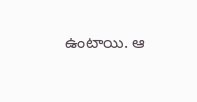ఉంటాయి. ఆ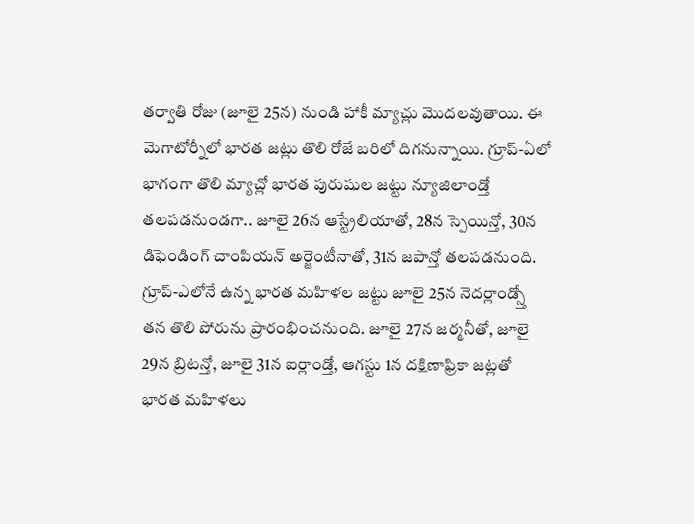తర్వాతి రోజు (జూలై 25న) నుండి హాకీ మ్యాచ్లు మొదలవుతాయి. ఈ మెగాటోర్నీలో భారత జట్లు తొలి రోజే బరిలో దిగనున్నాయి. గ్రూప్-ఏలో భాగంగా తొలి మ్యాచ్లో భారత పురుషుల జట్టు న్యూజిలాండ్తో తలపడనుండగా.. జూలై 26న ఆస్ట్రేలియాతో, 28న స్పెయిన్తో, 30న డిఫెండింగ్ చాంపియన్ అర్జెంటీనాతో, 31న జపాన్తో తలపడనుంది.
గ్రూప్-ఎలోనే ఉన్న భారత మహిళల జట్టు జూలై 25న నెదర్లాండ్స్తో తన తొలి పోరును ప్రారంభించనుంది. జూలై 27న జర్మనీతో, జూలై 29న బ్రిటన్తో, జూలై 31న ఐర్లాండ్తో, ఆగస్టు 1న దక్షిణాఫ్రికా జట్లతో భారత మహిళలు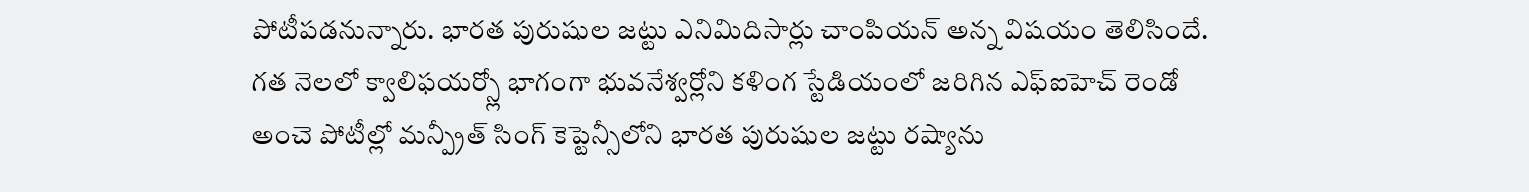పోటీపడనున్నారు. భారత పురుషుల జట్టు ఎనిమిదిసార్లు చాంపియన్ అన్న విషయం తెలిసిందే.
గత నెలలో క్వాలిఫయర్స్లో భాగంగా భువనేశ్వర్లోని కళింగ స్టేడియంలో జరిగిన ఎఫ్ఐహెచ్ రెండో అంచె పోటీల్లో మన్ప్రీత్ సింగ్ కెప్టెన్సీలోని భారత పురుషుల జట్టు రష్యాను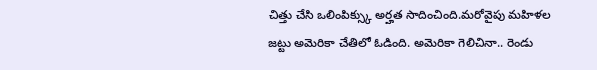చిత్తు చేసి ఒలింపిక్స్కు అర్హత సాదించింది.మరోవైపు మహిళల జట్టు అమెరికా చేతిలో ఓడింది. అమెరికా గెలిచినా.. రెండు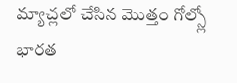మ్యాచ్లలో చేసిన మొత్తం గోల్స్లో భారత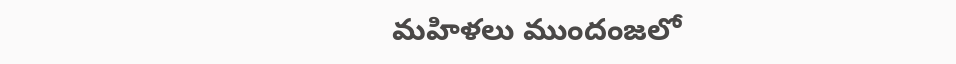మహిళలు ముందంజలో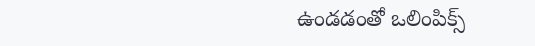ఉండడంతో ఒలింపిక్స్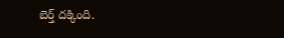బెర్త్ దక్కింది.